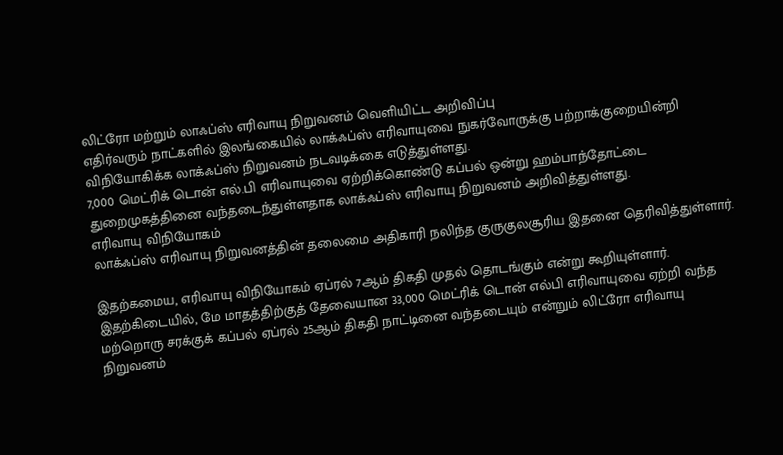லிட்ரோ மற்றும் லாஃப்ஸ் எரிவாயு நிறுவனம் வெளியிட்ட அறிவிப்பு
எதிர்வரும் நாட்களில் இலங்கையில் லாக்ஃப்ஸ் எரிவாயுவை நுகர்வோருக்கு பற்றாக்குறையின்றி விநியோகிக்க லாக்ஃப்ஸ் நிறுவனம் நடவடிக்கை எடுத்துள்ளது.
7,000 மெட்ரிக் டொன் எல்.பி எரிவாயுவை ஏற்றிக்கொண்டு கப்பல் ஒன்று ஹம்பாந்தோட்டை துறைமுகத்தினை வந்தடைந்துள்ளதாக லாக்ஃப்ஸ் எரிவாயு நிறுவனம் அறிவித்துள்ளது.
எரிவாயு விநியோகம்
லாக்ஃப்ஸ் எரிவாயு நிறுவனத்தின் தலைமை அதிகாரி நலிந்த குருகுலசூரிய இதனை தெரிவித்துள்ளார்.

இதற்கமைய, எரிவாயு விநியோகம் ஏப்ரல் 7ஆம் திகதி முதல் தொடங்கும் என்று கூறியுள்ளார்.
இதற்கிடையில், மே மாதத்திற்குத் தேவையான 33,000 மெட்ரிக் டொன் எல்பி எரிவாயுவை ஏற்றி வந்த மற்றொரு சரக்குக் கப்பல் ஏப்ரல் 25ஆம் திகதி நாட்டினை வந்தடையும் என்றும் லிட்ரோ எரிவாயு நிறுவனம்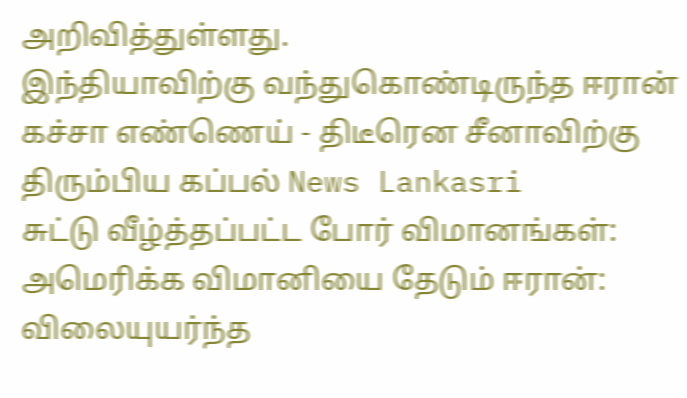அறிவித்துள்ளது.
இந்தியாவிற்கு வந்துகொண்டிருந்த ஈரான் கச்சா எண்ணெய் - திடீரென சீனாவிற்கு திரும்பிய கப்பல் News Lankasri
சுட்டு வீழ்த்தப்பட்ட போர் விமானங்கள்: அமெரிக்க விமானியை தேடும் ஈரான்: விலையுயர்ந்த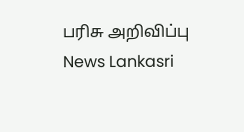பரிசு அறிவிப்பு News Lankasri